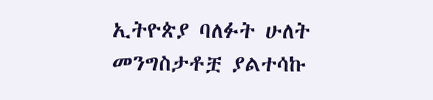ኢትዮጵያ ባለፉት ሁለት መንግስታቶቿ ያልተሳኩ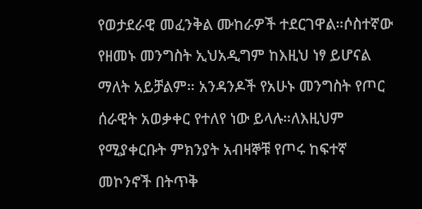የወታደራዊ መፈንቅል ሙከራዎች ተደርገዋል።ሶስተኛው የዘመኑ መንግስት ኢህአዲግም ከእዚህ ነፃ ይሆናል ማለት አይቻልም። አንዳንዶች የአሁኑ መንግስት የጦር ሰራዊት አወቃቀር የተለየ ነው ይላሉ።ለእዚህም የሚያቀርቡት ምክንያት አብዛኞቹ የጦሩ ከፍተኛ መኮንኖች በትጥቅ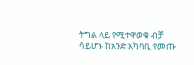ትግል ላይ የሚተዋወቁ ብቻ ሳይሆኑ ከአንድ አካባቢ የመጡ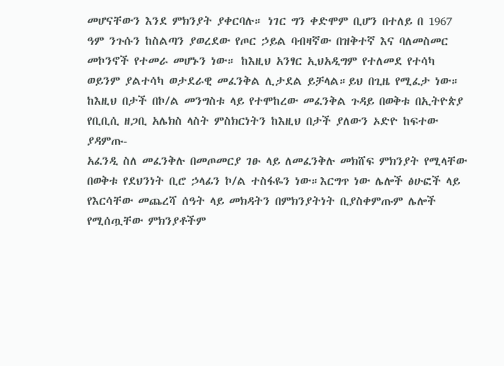መሆናቸውን እንደ ምክንያት ያቀርባሉ። ነገር ግን ቀድሞም ቢሆን በተለይ በ 1967 ዓም ንጉሱን ከስልጣን ያወረደው የጦር ኃይል ባብዛኛው በዝቅተኛ እና ባለመስመር መኮንኖች የተመራ መሆኑን ነው። ከእዚህ አንፃር ኢህአዲግም የተለመደ የተሳካ ወይንም ያልተሳካ ወታደራዊ መፈንቅል ሊታደል ይቻላል።ይህ በጊዜ የሚፈታ ነው።
ከእዚህ በታች በኮ/ል መንግስቱ ላይ የተሞከረው መፈንቅል ጉዳይ በወቅቱ በኢትዮጵያ የቢቢሲ ዘጋቢ አሌክስ ላስት ምስክርነትን ከእዚህ በታች ያለውን ኦድዮ ከፍተው ያዳምጡ-
አፈንዲ ስለ መፈንቅሉ በመጦመርያ ገፁ ላይ ለመፈንቅሉ መክሸፍ ምክንያት የሚላቸው በወቅቱ የደህንነት ቢሮ ኃላፊን ኮ/ል ተስፋዬን ነው።እርግጥ ነው ሌሎች ፅሁፎች ላይ የእርሳቸው መጨረሻ ሰዓት ላይ መክዳትን በምክንያትነት ቢያስቀምጡም ሌሎች የሚሰጧቸው ምክንያቶችም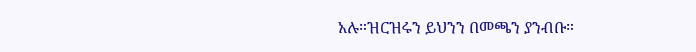አሉ።ዝርዝሩን ይህንን በመጫን ያንብቡ።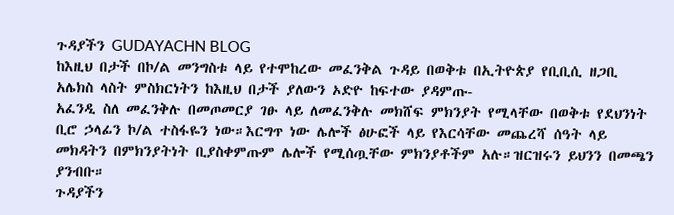ጉዳያችን GUDAYACHN BLOG
ከእዚህ በታች በኮ/ል መንግስቱ ላይ የተሞከረው መፈንቅል ጉዳይ በወቅቱ በኢትዮጵያ የቢቢሲ ዘጋቢ አሌክስ ላስት ምስክርነትን ከእዚህ በታች ያለውን ኦድዮ ከፍተው ያዳምጡ-
አፈንዲ ስለ መፈንቅሉ በመጦመርያ ገፁ ላይ ለመፈንቅሉ መክሸፍ ምክንያት የሚላቸው በወቅቱ የደህንነት ቢሮ ኃላፊን ኮ/ል ተስፋዬን ነው።እርግጥ ነው ሌሎች ፅሁፎች ላይ የእርሳቸው መጨረሻ ሰዓት ላይ መክዳትን በምክንያትነት ቢያስቀምጡም ሌሎች የሚሰጧቸው ምክንያቶችም አሉ።ዝርዝሩን ይህንን በመጫን ያንብቡ።
ጉዳያችን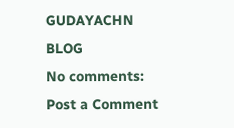GUDAYACHN BLOG
No comments:
Post a Comment